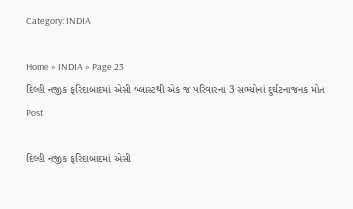Category: INDIA

Home » INDIA » Page 23
દિલ્હી નજીક ફરિદાબાદમાં એસી બ્લાસ્ટથી એક જ પરિવારના 3 સભ્યોનાં દુર્ઘટનાજનક મોત
Post

દિલ્હી નજીક ફરિદાબાદમાં એસી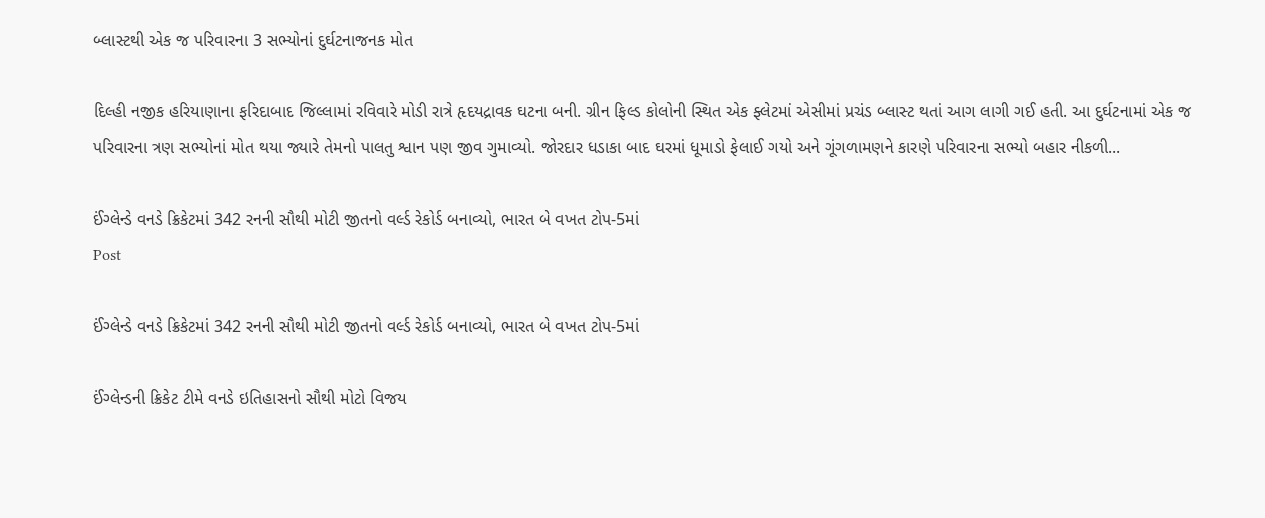બ્લાસ્ટથી એક જ પરિવારના 3 સભ્યોનાં દુર્ઘટનાજનક મોત

દિલ્હી નજીક હરિયાણાના ફરિદાબાદ જિલ્લામાં રવિવારે મોડી રાત્રે હૃદયદ્રાવક ઘટના બની. ગ્રીન ફિલ્ડ કોલોની સ્થિત એક ફ્લેટમાં એસીમાં પ્રચંડ બ્લાસ્ટ થતાં આગ લાગી ગઈ હતી. આ દુર્ઘટનામાં એક જ પરિવારના ત્રણ સભ્યોનાં મોત થયા જ્યારે તેમનો પાલતુ શ્વાન પણ જીવ ગુમાવ્યો. જોરદાર ધડાકા બાદ ઘરમાં ધૂમાડો ફેલાઈ ગયો અને ગૂંગળામણને કારણે પરિવારના સભ્યો બહાર નીકળી...

ઈંગ્લેન્ડે વનડે ક્રિકેટમાં 342 રનની સૌથી મોટી જીતનો વર્લ્ડ રેકોર્ડ બનાવ્યો, ભારત બે વખત ટોપ-5માં
Post

ઈંગ્લેન્ડે વનડે ક્રિકેટમાં 342 રનની સૌથી મોટી જીતનો વર્લ્ડ રેકોર્ડ બનાવ્યો, ભારત બે વખત ટોપ-5માં

ઈંગ્લેન્ડની ક્રિકેટ ટીમે વનડે ઇતિહાસનો સૌથી મોટો વિજય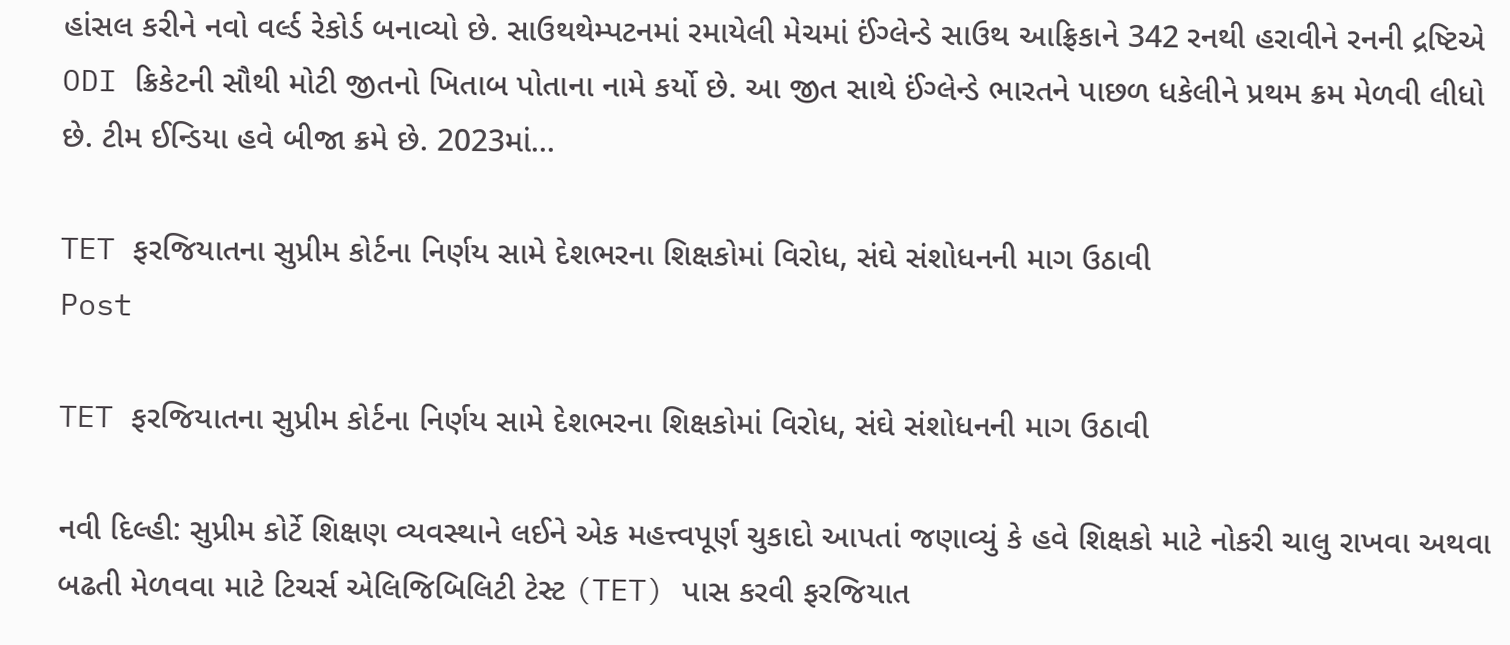હાંસલ કરીને નવો વર્લ્ડ રેકોર્ડ બનાવ્યો છે. સાઉથથેમ્પટનમાં રમાયેલી મેચમાં ઈંગ્લેન્ડે સાઉથ આફ્રિકાને 342 રનથી હરાવીને રનની દ્રષ્ટિએ ODI ક્રિકેટની સૌથી મોટી જીતનો ખિતાબ પોતાના નામે કર્યો છે. આ જીત સાથે ઈંગ્લેન્ડે ભારતને પાછળ ધકેલીને પ્રથમ ક્રમ મેળવી લીધો છે. ટીમ ઈન્ડિયા હવે બીજા ક્રમે છે. 2023માં...

TET ફરજિયાતના સુપ્રીમ કોર્ટના નિર્ણય સામે દેશભરના શિક્ષકોમાં વિરોધ, સંઘે સંશોધનની માગ ઉઠાવી
Post

TET ફરજિયાતના સુપ્રીમ કોર્ટના નિર્ણય સામે દેશભરના શિક્ષકોમાં વિરોધ, સંઘે સંશોધનની માગ ઉઠાવી

નવી દિલ્હી: સુપ્રીમ કોર્ટે શિક્ષણ વ્યવસ્થાને લઈને એક મહત્ત્વપૂર્ણ ચુકાદો આપતાં જણાવ્યું કે હવે શિક્ષકો માટે નોકરી ચાલુ રાખવા અથવા બઢતી મેળવવા માટે ટિચર્સ એલિજિબિલિટી ટેસ્ટ (TET) પાસ કરવી ફરજિયાત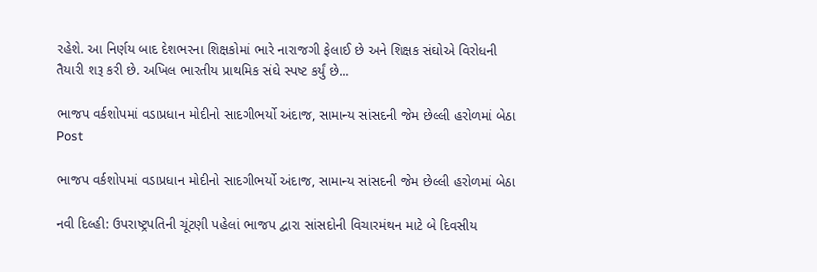રહેશે. આ નિર્ણય બાદ દેશભરના શિક્ષકોમાં ભારે નારાજગી ફેલાઈ છે અને શિક્ષક સંઘોએ વિરોધની તૈયારી શરૂ કરી છે. અખિલ ભારતીય પ્રાથમિક સંઘે સ્પષ્ટ કર્યું છે...

ભાજપ વર્કશોપમાં વડાપ્રધાન મોદીનો સાદગીભર્યો અંદાજ, સામાન્ય સાંસદની જેમ છેલ્લી હરોળમાં બેઠા
Post

ભાજપ વર્કશોપમાં વડાપ્રધાન મોદીનો સાદગીભર્યો અંદાજ, સામાન્ય સાંસદની જેમ છેલ્લી હરોળમાં બેઠા

નવી દિલ્હી: ઉપરાષ્ટ્રપતિની ચૂંટણી પહેલાં ભાજપ દ્વારા સાંસદોની વિચારમંથન માટે બે દિવસીય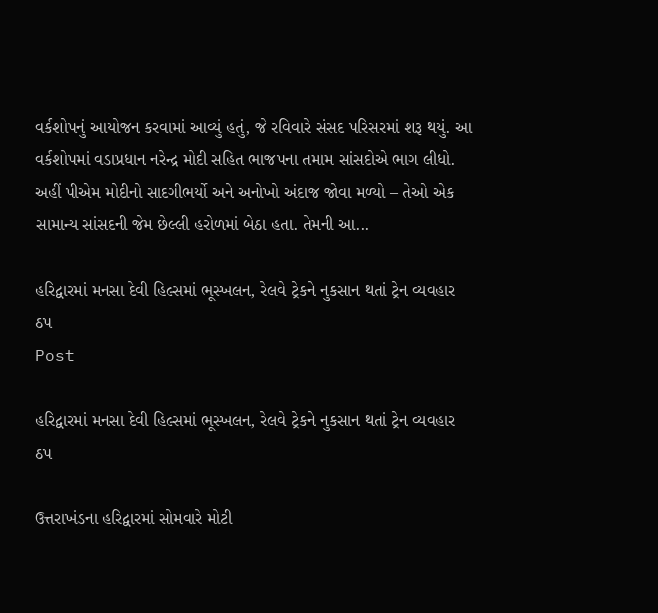વર્કશોપનું આયોજન કરવામાં આવ્યું હતું, જે રવિવારે સંસદ પરિસરમાં શરૂ થયું. આ વર્કશોપમાં વડાપ્રધાન નરેન્દ્ર મોદી સહિત ભાજપના તમામ સાંસદોએ ભાગ લીધો. અહીં પીએમ મોદીનો સાદગીભર્યો અને અનોખો અંદાજ જોવા મળ્યો – તેઓ એક સામાન્ય સાંસદની જેમ છેલ્લી હરોળમાં બેઠા હતા. તેમની આ...

હરિદ્વારમાં મનસા દેવી હિલ્સમાં ભૂસ્ખલન, રેલવે ટ્રેકને નુકસાન થતાં ટ્રેન વ્યવહાર ઠપ
Post

હરિદ્વારમાં મનસા દેવી હિલ્સમાં ભૂસ્ખલન, રેલવે ટ્રેકને નુકસાન થતાં ટ્રેન વ્યવહાર ઠપ

ઉત્તરાખંડના હરિદ્વારમાં સોમવારે મોટી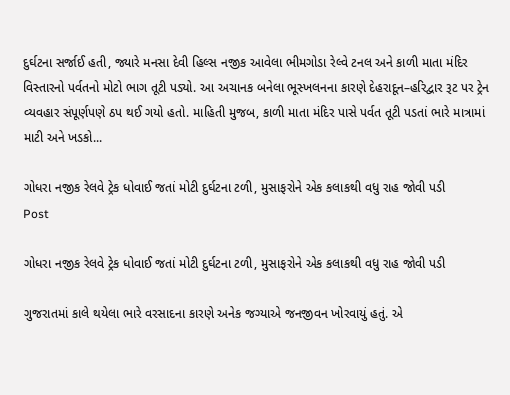દુર્ઘટના સર્જાઈ હતી, જ્યારે મનસા દેવી હિલ્સ નજીક આવેલા ભીમગોડા રેલ્વે ટનલ અને કાળી માતા મંદિર વિસ્તારનો પર્વતનો મોટો ભાગ તૂટી પડ્યો. આ અચાનક બનેલા ભૂસ્ખલનના કારણે દેહરાદૂન–હરિદ્વાર રૂટ પર ટ્રેન વ્યવહાર સંપૂર્ણપણે ઠપ થઈ ગયો હતો. માહિતી મુજબ, કાળી માતા મંદિર પાસે પર્વત તૂટી પડતાં ભારે માત્રામાં માટી અને ખડકો...

ગોધરા નજીક રેલવે ટ્રેક ધોવાઈ જતાં મોટી દુર્ઘટના ટળી, મુસાફરોને એક કલાકથી વધુ રાહ જોવી પડી
Post

ગોધરા નજીક રેલવે ટ્રેક ધોવાઈ જતાં મોટી દુર્ઘટના ટળી, મુસાફરોને એક કલાકથી વધુ રાહ જોવી પડી

ગુજરાતમાં કાલે થયેલા ભારે વરસાદના કારણે અનેક જગ્યાએ જનજીવન ખોરવાયું હતું. એ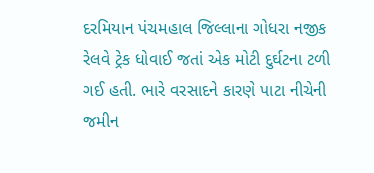દરમિયાન પંચમહાલ જિલ્લાના ગોધરા નજીક રેલવે ટ્રેક ધોવાઈ જતાં એક મોટી દુર્ઘટના ટળી ગઈ હતી. ભારે વરસાદને કારણે પાટા નીચેની જમીન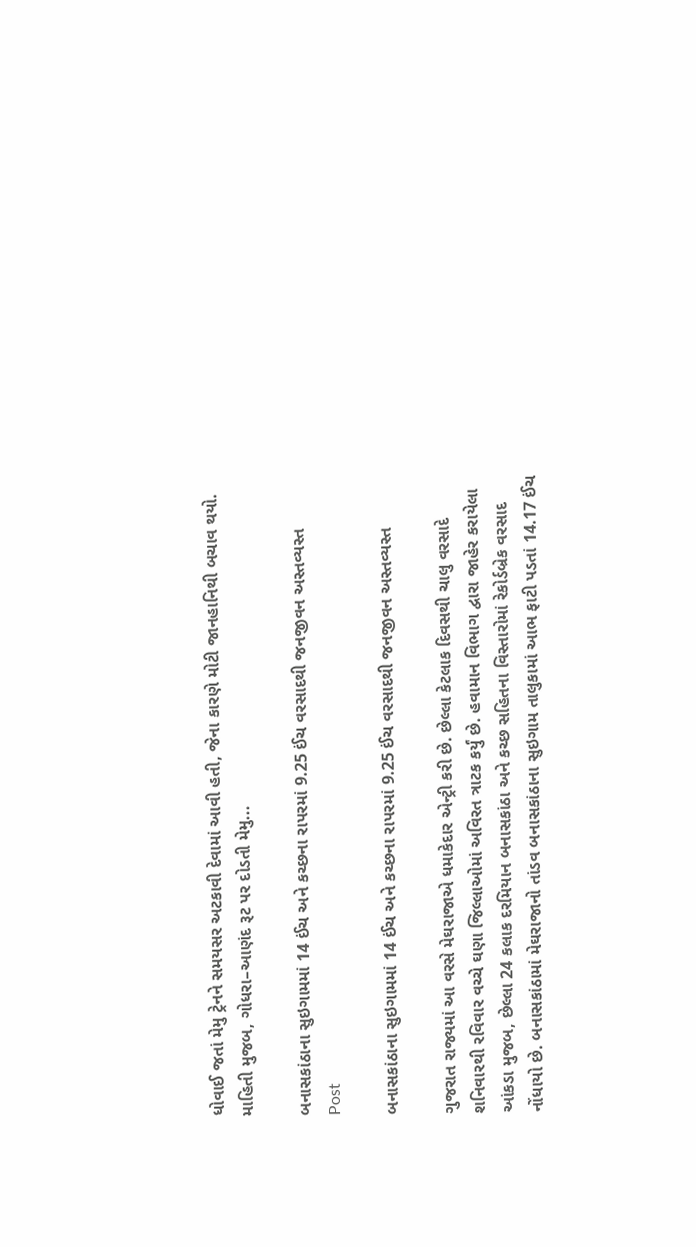ધોવાઈ જતાં મેમુ ટ્રેનને સમયસર અટકાવી દેવામાં આવી હતી, જેના કારણે મોટી જાનહાનિથી બચાવ થયો. માહિતી મુજબ, ગોધરા–આણંદ રૂટ પર દોડતી મેમુ...

બનાસકાંઠાના સુઇગામમાં 14 ઈંચ અને કચ્છના રાપરમાં 9.25 ઈંચ વરસાદથી જનજીવન અસ્તવ્યસ્ત
Post

બનાસકાંઠાના સુઇગામમાં 14 ઈંચ અને કચ્છના રાપરમાં 9.25 ઈંચ વરસાદથી જનજીવન અસ્તવ્યસ્ત

ગુજરાત રાજ્યમાં આ વરસે મેઘરાજાએ ધમાકેદાર એન્ટ્રી કરી છે. છેલ્લા કેટલાક દિવસથી ચાલુ વરસાદે શનિવારથી રવિવાર વચ્ચે ઘણા જિલ્લાઓમાં અવિરત ત્રાટક કર્યું છે. હવામાન વિભાગ દ્વારા જાહેર કરાયેલા આંકડા મુજબ, છેલ્લા 24 કલાક દરમિયાન બનાસકાંઠા અને કચ્છ સહિતના વિસ્તારોમાં રેકોર્ડબ્રેક વરસાદ નોંધાયો છે. બનાસકાંઠામાં મેઘરાજાનો તાંડવ બનાસકાંઠાના સુઇગામ તાલુકામાં આભ ફાટી પડતાં 14.17 ઈંચ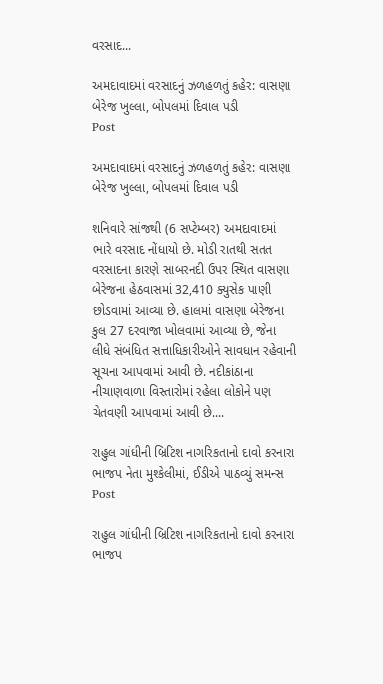વરસાદ...

અમદાવાદમાં વરસાદનું ઝળહળતું કહેર: વાસણા બેરેજ ખુલ્લા, બોપલમાં દિવાલ પડી
Post

અમદાવાદમાં વરસાદનું ઝળહળતું કહેર: વાસણા બેરેજ ખુલ્લા, બોપલમાં દિવાલ પડી

શનિવારે સાંજથી (6 સપ્ટેમ્બર) અમદાવાદમાં ભારે વરસાદ નોંધાયો છે. મોડી રાતથી સતત વરસાદના કારણે સાબરનદી ઉપર સ્થિત વાસણા બેરેજના હેઠવાસમાં 32,410 ક્યુસેક પાણી છોડવામાં આવ્યા છે. હાલમાં વાસણા બેરેજના કુલ 27 દરવાજા ખોલવામાં આવ્યા છે, જેના લીધે સંબંધિત સત્તાધિકારીઓને સાવધાન રહેવાની સૂચના આપવામાં આવી છે. નદીકાંઠાના નીચાણવાળા વિસ્તારોમાં રહેલા લોકોને પણ ચેતવણી આપવામાં આવી છે....

રાહુલ ગાંધીની બ્રિટિશ નાગરિકતાનો દાવો કરનારા ભાજપ નેતા મુશ્કેલીમાં, ઈડીએ પાઠવ્યું સમન્સ
Post

રાહુલ ગાંધીની બ્રિટિશ નાગરિકતાનો દાવો કરનારા ભાજપ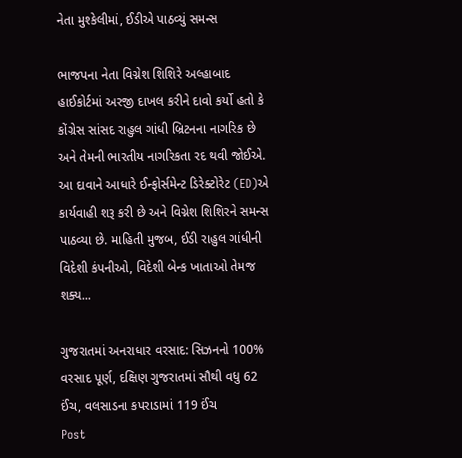નેતા મુશ્કેલીમાં, ઈડીએ પાઠવ્યું સમન્સ

ભાજપના નેતા વિગ્નેશ શિશિરે અલ્હાબાદ હાઈકોર્ટમાં અરજી દાખલ કરીને દાવો કર્યો હતો કે કોંગ્રેસ સાંસદ રાહુલ ગાંધી બ્રિટનના નાગરિક છે અને તેમની ભારતીય નાગરિકતા રદ થવી જોઈએ. આ દાવાને આધારે ઈન્ફોર્સમેન્ટ ડિરેક્ટોરેટ (ED)એ કાર્યવાહી શરૂ કરી છે અને વિગ્નેશ શિશિરને સમન્સ પાઠવ્યા છે. માહિતી મુજબ, ઈડી રાહુલ ગાંધીની વિદેશી કંપનીઓ, વિદેશી બેન્ક ખાતાઓ તેમજ શક્ય...

ગુજરાતમાં અનરાધાર વરસાદ: સિઝનનો 100% વરસાદ પૂર્ણ, દક્ષિણ ગુજરાતમાં સૌથી વધુ 62 ઈંચ, વલસાડના કપરાડામાં 119 ઈંચ
Post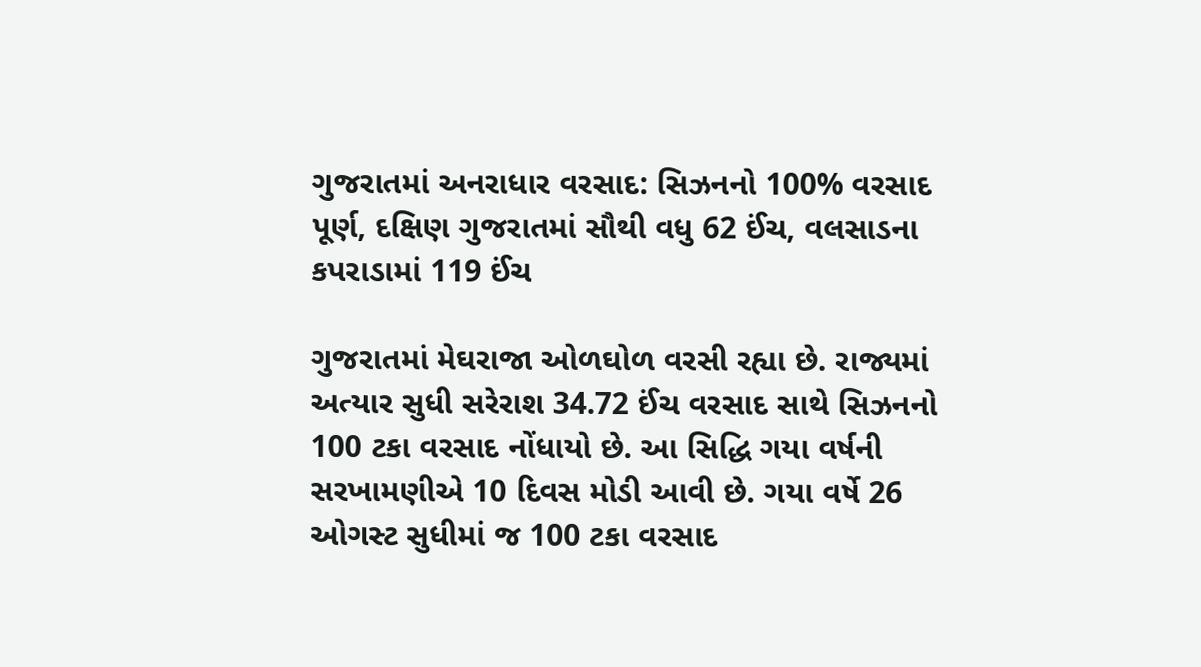ગુજરાતમાં અનરાધાર વરસાદ: સિઝનનો 100% વરસાદ પૂર્ણ, દક્ષિણ ગુજરાતમાં સૌથી વધુ 62 ઈંચ, વલસાડના કપરાડામાં 119 ઈંચ

ગુજરાતમાં મેઘરાજા ઓળઘોળ વરસી રહ્યા છે. રાજ્યમાં અત્યાર સુધી સરેરાશ 34.72 ઈંચ વરસાદ સાથે સિઝનનો 100 ટકા વરસાદ નોંધાયો છે. આ સિદ્ધિ ગયા વર્ષની સરખામણીએ 10 દિવસ મોડી આવી છે. ગયા વર્ષે 26 ઓગસ્ટ સુધીમાં જ 100 ટકા વરસાદ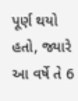પૂર્ણ થયો હતો, જ્યારે આ વર્ષે તે 6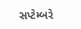સપ્ટેમ્બરે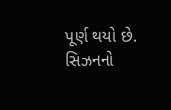પૂર્ણ થયો છે. સિઝનનો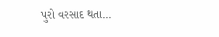પુરો વરસાદ થતા...